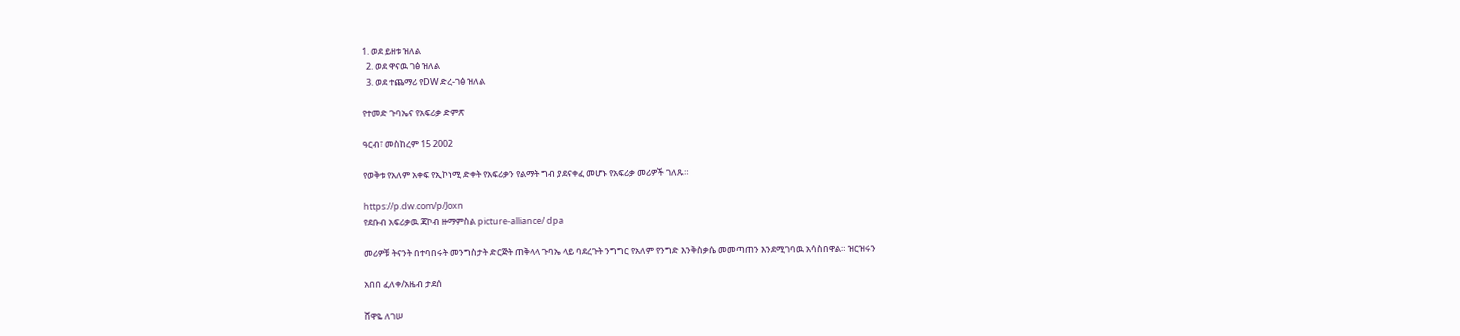1. ወደ ይዘቱ ዝለል
  2. ወደ ዋናዉ ገፅ ዝለል
  3. ወደ ተጨማሪ የDW ድረ-ገፅ ዝለል

የተመድ ጉባኤና የአፍሪቃ ድምጽ

ዓርብ፣ መስከረም 15 2002

የወቅቱ የአለም አቀፍ የኢኮነሚ ድቀት የአፍሪቃን የልማት ግብ ያደናቀፈ መሆኑ የአፍሪቃ መሪዎች ገለጹ።

https://p.dw.com/p/Joxn
የደቡብ አፍሪቃዉ ጃኮብ ዙማምስል picture-alliance/ dpa

መሪዎቹ ትናንት በተባበሩት መንግስታት ድርጅት ጠቅላላ ጉባኤ ላይ ባደረጉት ንግግር የአለም የንግድ እንቅስቃሴ መመጣጠን እንደሚገባዉ አሳስበዋል። ዝርዝሩን

አበበ ፈለቀ/አዜብ ታደሰ

ሸዋዬ ለገሠ